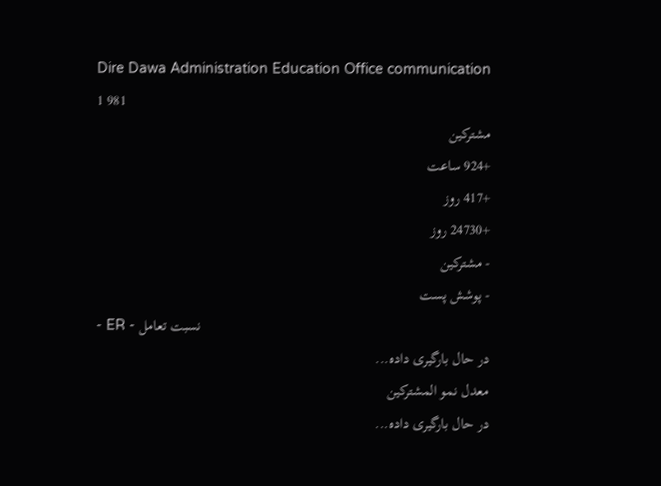Dire Dawa Administration Education Office communication
1 981
مشترکین
+924 ساعت
+417 روز
+24730 روز
- مشترکین
- پوشش پست
- ER - نسبت تعامل
در حال بارگیری داده...
معدل نمو المشتركين
در حال بارگیری داده...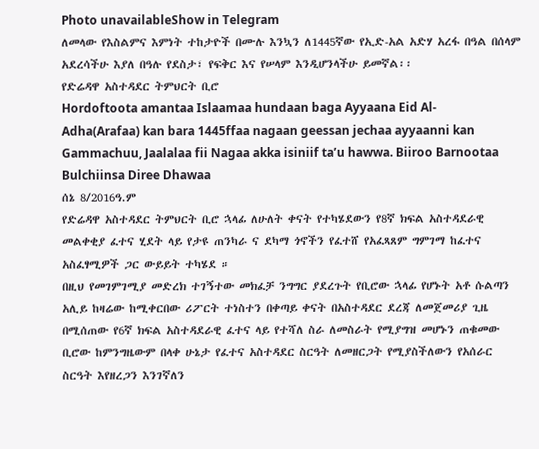Photo unavailableShow in Telegram
ለመላው የእስልምና እምነት ተከታዮች በሙሉ እንኳን ለ1445ኛው የኢድ-አል አድሃ አረፋ በዓል በሰላም አደረሳችሁ እያለ በዓሉ የደስታ፣ የፍቅር እና የሠላም እንዲሆንላችሁ ይመኛል፡፡
የድሬዳዋ አስተዳደር ትምህርት ቢሮ
Hordoftoota amantaa Islaamaa hundaan baga Ayyaana Eid Al-Adha(Arafaa) kan bara 1445ffaa nagaan geessan jechaa ayyaanni kan Gammachuu, Jaalalaa fii Nagaa akka isiniif ta’u hawwa. Biiroo Barnootaa Bulchiinsa Diree Dhawaa
ሰኔ 8/2016ዓ.ም
የድሬዳዋ አስተዳደር ትምህርት ቢሮ ኋላፊ ለሁለት ቀናት የተካሄደውን የ8ኛ ክፍል አስተዳደራዊ መልቀቂያ ፈተና ሂደት ላይ የታዩ ጠንካራ ና ደካማ ጎኖችን የፈተሸ የአፈጻጸም ግምገማ ከፈተና አስፈፃሚዎች ጋር ውይይት ተካሄደ ።
በዚህ የመገምገሚያ መድረክ ተገኝተው መክፈቻ ንግግር ያደረጉት የቢሮው ኋላፊ የሆኑት አቶ ሱልጣን አሊይ ከዛሬው ከሚቀርበው ሪፖርት ተነስተን በቀጣይ ቀናት በአስተዳደር ደረጃ ለመጀመሪያ ጊዜ በሚሰጠው የ6ኛ ክፍል አስተዳደራዊ ፈተና ላይ የተሻለ ስራ ለመስራት የሚያግዝ መሆኑን ጠቁመው ቢሮው ከምንግዜውም በላቀ ሁኔታ የፈተና አስተዳደር ስርዓት ለመዘርጋት የሚያስችለውን የአሰራር ስርዓት እየዘረጋን እንገኛለን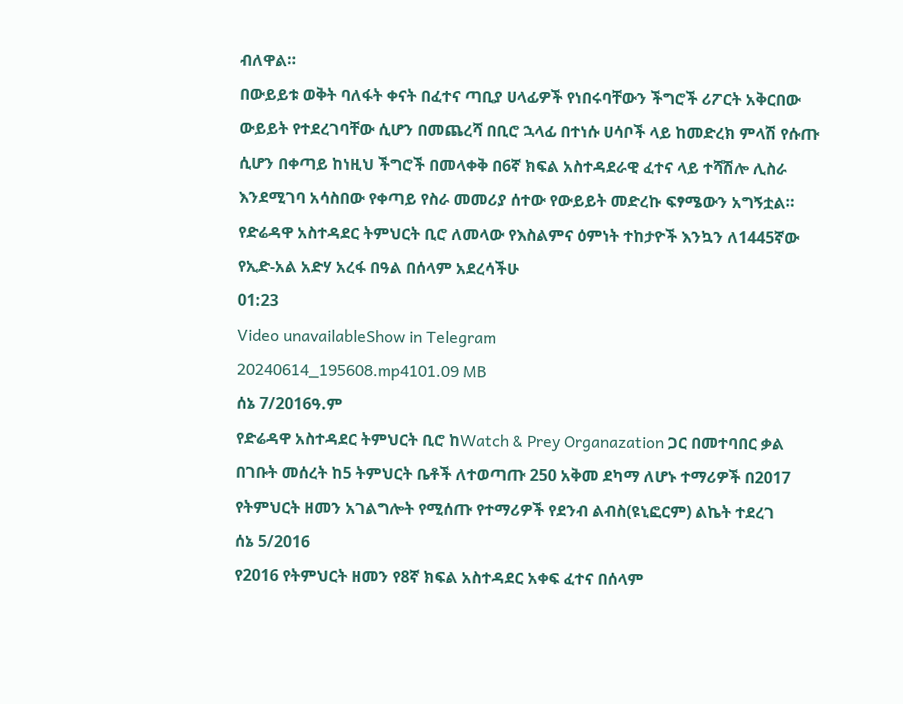ብለዋል።
በውይይቱ ወቅት ባለፋት ቀናት በፈተና ጣቢያ ሀላፊዎች የነበሩባቸውን ችግሮች ሪፖርት አቅርበው ውይይት የተደረገባቸው ሲሆን በመጨረሻ በቢሮ ኋላፊ በተነሱ ሀሳቦች ላይ ከመድረክ ምላሽ የሱጡ ሲሆን በቀጣይ ከነዚህ ችግሮች በመላቀቅ በ6ኛ ክፍል አስተዳደራዊ ፈተና ላይ ተሻሽሎ ሊስራ እንደሚገባ አሳስበው የቀጣይ የስራ መመሪያ ሰተው የውይይት መድረኩ ፍፃሜውን አግኝቷል።
የድሬዳዋ አስተዳደር ትምህርት ቢሮ ለመላው የእስልምና ዕምነት ተከታዮች እንኳን ለ1445ኛው የኢድ-አል አድሃ አረፋ በዓል በሰላም አደረሳችሁ
01:23
Video unavailableShow in Telegram
20240614_195608.mp4101.09 MB
ሰኔ 7/2016ዓ.ም
የድሬዳዋ አስተዳደር ትምህርት ቢሮ ከWatch & Prey Organazation ጋር በመተባበር ቃል በገቡት መሰረት ከ5 ትምህርት ቤቶች ለተወጣጡ 250 አቅመ ደካማ ለሆኑ ተማሪዎች በ2017 የትምህርት ዘመን አገልግሎት የሚሰጡ የተማሪዎች የደንብ ልብስ(ዩኒፎርም) ልኬት ተደረገ
ሰኔ 5/2016
የ2016 የትምህርት ዘመን የ8ኛ ክፍል አስተዳደር አቀፍ ፈተና በሰላም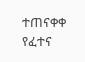ተጠናቀቀ
የፈተና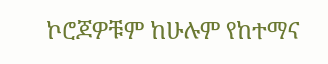ኮሮጆዎቹም ከሁሉም የከተማና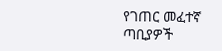የገጠር መፈተኛ ጣቢያዎች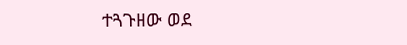ተጓጉዘው ወደ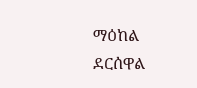ማዕከል ደርሰዋል